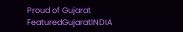Proud of Gujarat
FeaturedGujaratINDIA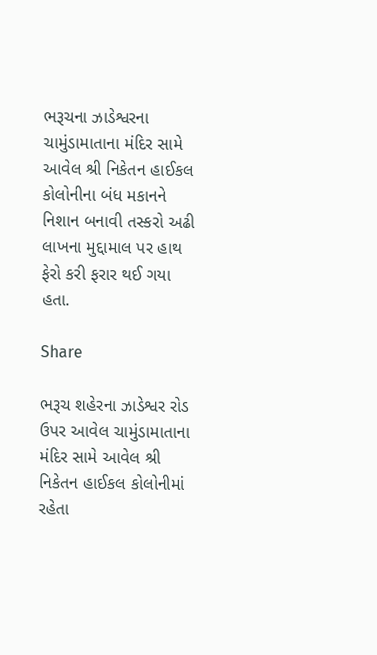ભરૂચના ઝાડેશ્વરના ચામુંડામાતાના મંદિર સામે આવેલ શ્રી નિકેતન હાઈકલ કોલોનીના બંધ મકાનને નિશાન બનાવી તસ્કરો અઢી લાખના મુદ્દામાલ પર હાથ ફેરો કરી ફરાર થઈ ગયા હતા.

Share

ભરૂચ શહેરના ઝાડેશ્વર રોડ ઉપર આવેલ ચામુંડામાતાના મંદિર સામે આવેલ શ્રી નિકેતન હાઈકલ કોલોનીમાં રહેતા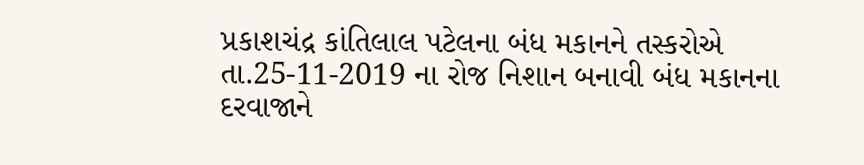પ્રકાશચંદ્ર કાંતિલાલ પટેલના બંધ મકાનને તસ્કરોએ તા.25-11-2019 ના રોજ નિશાન બનાવી બંધ મકાનના દરવાજાને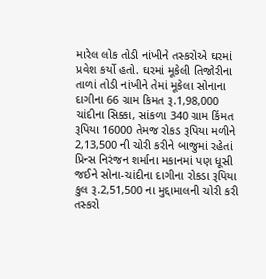મારેલ લોક તોડી નાંખીને તસ્કરોએ ઘરમાં પ્રવેશ કર્યો હતો. ઘરમાં મૂકેલી તિજોરીના તાળાં તોડી નાંખીને તેમાં મૂકેલા સોનાના દાગીના 66 ગ્રામ કિમત રૂ.1,98,000 ચાંદીના સિક્કા, સાંકળા 340 ગ્રામ કિંમત રૂપિયા 16000 તેમજ રોકડ રૂપિયા મળીને 2,13,500 ની ચોરી કરીને બાજુમાં રહેતાં પ્રિન્સ નિરંજન શર્માના મકાનમાં પણ ધૂસી જઈને સોના-ચાંદીના દાગીના રોકડા રૂપિયા કુલ રૂ.2,51,500 ના મુદ્દામાલની ચોરી કરી તસ્કરો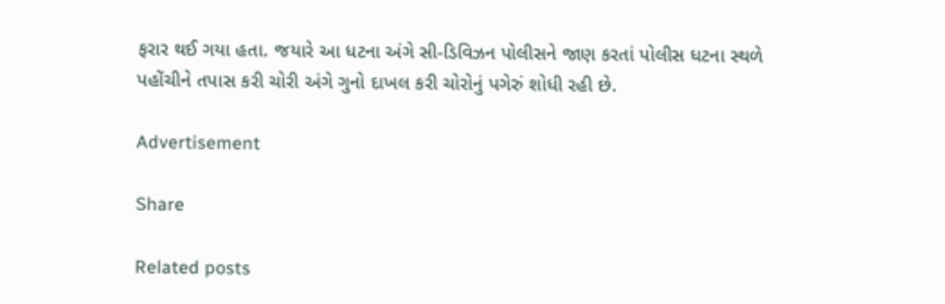ફરાર થઈ ગયા હતા. જયારે આ ધટના અંગે સી-ડિવિઝન પોલીસને જાણ કરતાં પોલીસ ધટના સ્થળે પહોંચીને તપાસ કરી ચોરી અંગે ગુનો દાખલ કરી ચોરોનું પગેરું શોધી રહી છે.

Advertisement

Share

Related posts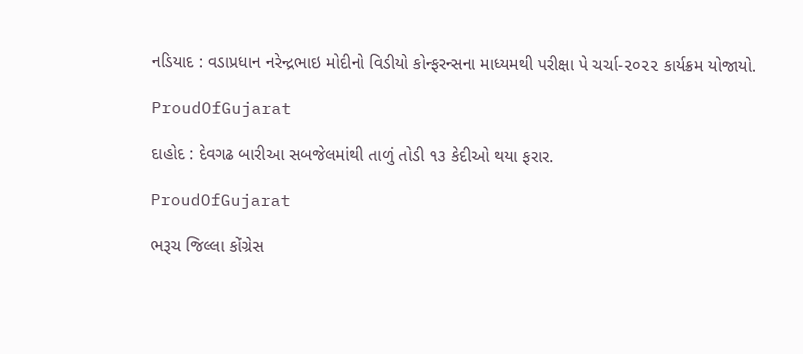નડિયાદ : વડાપ્રધાન નરેન્દ્રભાઇ મોદીનો વિડીયો કોન્ફરન્સના માધ્યમથી પરીક્ષા પે ચર્ચા-૨૦૨૨ કાર્યક્રમ યોજાયો.

ProudOfGujarat

દાહોદ : દેવગઢ બારીઆ સબજેલમાંથી તાળું તોડી ૧૩ કેદીઓ થયા ફરાર.

ProudOfGujarat

ભરૂચ જિલ્લા કોંગ્રેસ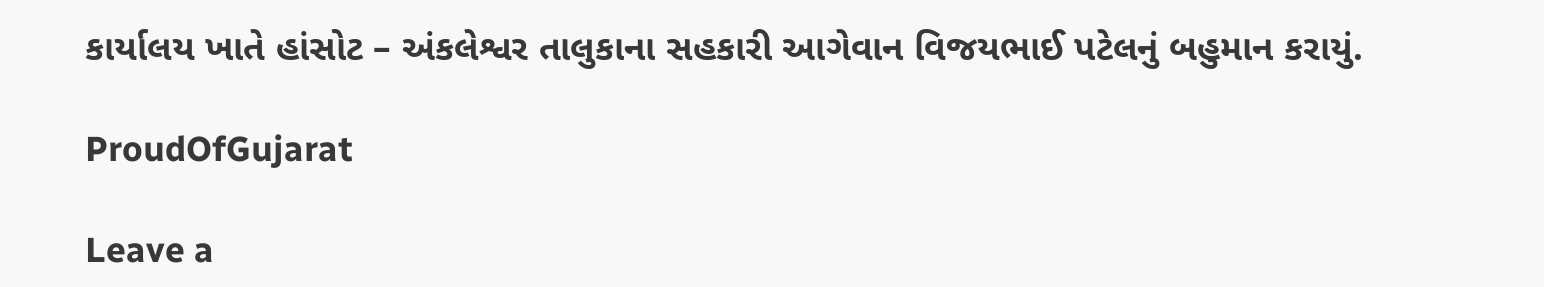કાર્યાલય ખાતે હાંસોટ – અંકલેશ્વર તાલુકાના સહકારી આગેવાન વિજયભાઈ પટેલનું બહુમાન કરાયું.

ProudOfGujarat

Leave a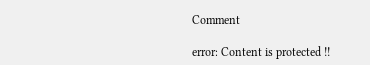Comment

error: Content is protected !!